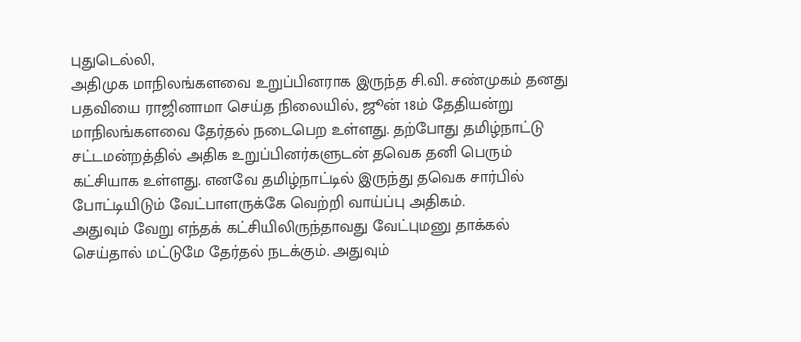புதுடெல்லி,
அதிமுக மாநிலங்களவை உறுப்பினராக இருந்த சி.வி. சண்முகம் தனது பதவியை ராஜினாமா செய்த நிலையில், ஜூன் 18ம் தேதியன்று மாநிலங்களவை தேர்தல் நடைபெற உள்ளது. தற்போது தமிழ்நாட்டு சட்டமன்றத்தில் அதிக உறுப்பினர்களுடன் தவெக தனி பெரும் கட்சியாக உள்ளது. எனவே தமிழ்நாட்டில் இருந்து தவெக சார்பில் போட்டியிடும் வேட்பாளருக்கே வெற்றி வாய்ப்பு அதிகம்.
அதுவும் வேறு எந்தக் கட்சியிலிருந்தாவது வேட்புமனு தாக்கல் செய்தால் மட்டுமே தேர்தல் நடக்கும். அதுவும்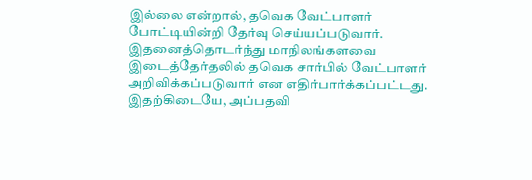இல்லை என்றால், தவெக வேட்பாளர் போட்டியின்றி தேர்வு செய்யப்படுவார். இதனைத்தொடர்ந்து மாநிலங்களவை இடைத்தேர்தலில் தவெக சார்பில் வேட்பாளர் அறிவிக்கப்படுவார் என எதிர்பார்க்கப்பட்டது. இதற்கிடையே, அப்பதவி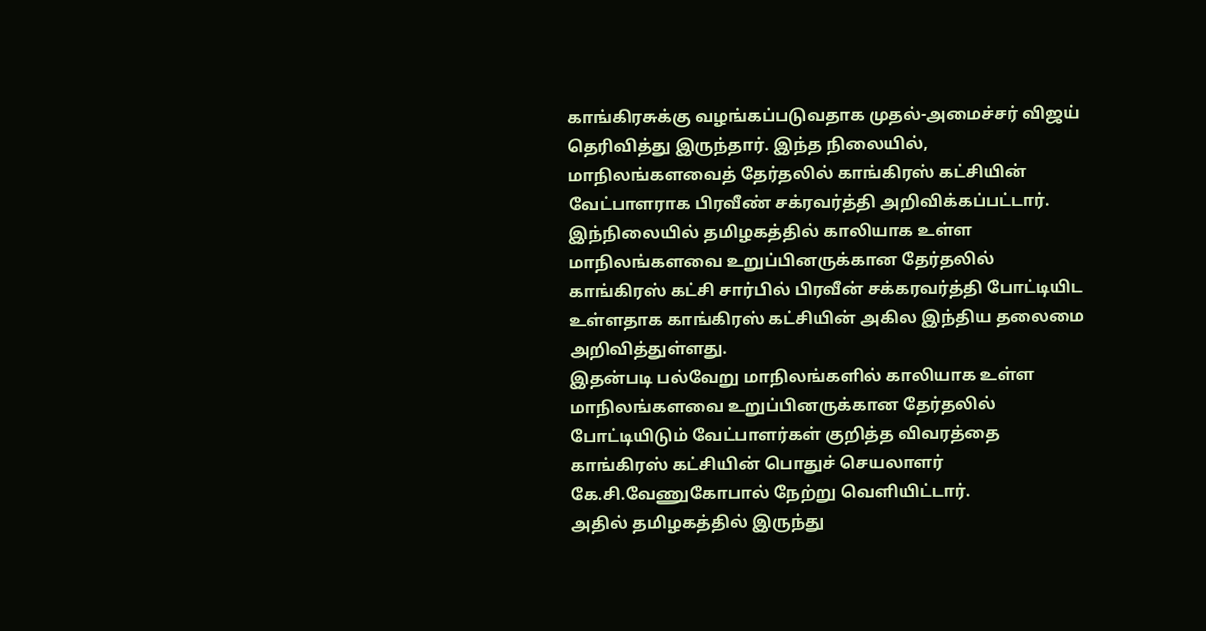காங்கிரசுக்கு வழங்கப்படுவதாக முதல்-அமைச்சர் விஜய் தெரிவித்து இருந்தார். இந்த நிலையில், மாநிலங்களவைத் தேர்தலில் காங்கிரஸ் கட்சியின் வேட்பாளராக பிரவீண் சக்ரவர்த்தி அறிவிக்கப்பட்டார்.
இந்நிலையில் தமிழகத்தில் காலியாக உள்ள மாநிலங்களவை உறுப்பினருக்கான தேர்தலில் காங்கிரஸ் கட்சி சார்பில் பிரவீன் சக்கரவர்த்தி போட்டியிட உள்ளதாக காங்கிரஸ் கட்சியின் அகில இந்திய தலைமை அறிவித்துள்ளது.
இதன்படி பல்வேறு மாநிலங்களில் காலியாக உள்ள மாநிலங்களவை உறுப்பினருக்கான தேர்தலில் போட்டியிடும் வேட்பாளர்கள் குறித்த விவரத்தை காங்கிரஸ் கட்சியின் பொதுச் செயலாளர் கே.சி.வேணுகோபால் நேற்று வெளியிட்டார்.
அதில் தமிழகத்தில் இருந்து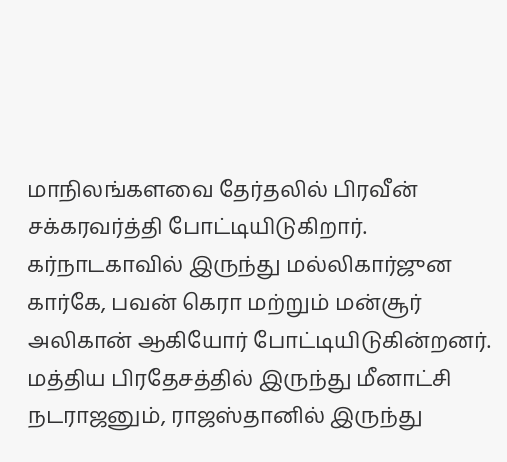மாநிலங்களவை தேர்தலில் பிரவீன் சக்கரவர்த்தி போட்டியிடுகிறார். கர்நாடகாவில் இருந்து மல்லிகார்ஜுன கார்கே, பவன் கெரா மற்றும் மன்சூர் அலிகான் ஆகியோர் போட்டியிடுகின்றனர்.
மத்திய பிரதேசத்தில் இருந்து மீனாட்சி நடராஜனும், ராஜஸ்தானில் இருந்து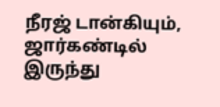நீரஜ் டான்கியும், ஜார்கண்டில் இருந்து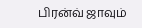பிரன்வ் ஜாவும்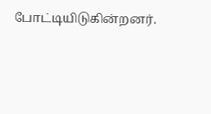போட்டியிடுகின்றனர்.